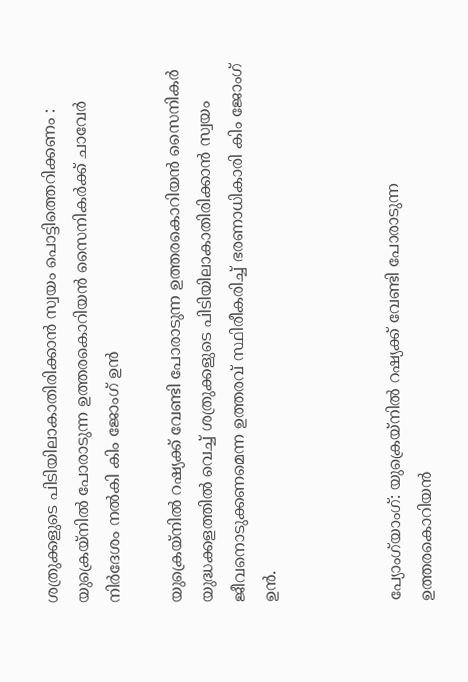ശത്രുക്കളുടെ പിടിയിലാകാതിരിക്കാൻ സ്വയം പൊട്ടിത്തെറിക്കണം : യുക്രെയ്നിൽ പോരാടുന്ന ഉത്തരകൊറിയൻ സൈനികർക്ക് ചാവേർ നിർദേശം നൽകി കിം ജോംഗ് ഉൻ

യുക്രെയ്നിൽ റഷ്യക്ക് വേണ്ടി പോരാടുന്ന ഉത്തരകൊറിയൻ സൈനികർ യുദ്ധക്കളത്തിൽ വെച്ച് ശത്രുക്കളുടെ പിടിയിലാകാതിരിക്കാൻ സ്വയം ജീവനൊടുക്കണമെന്ന ഉത്തരവ് സ്ഥിരീകരിച്ച് ഭരണാധികാരി കിം ജോംഗ് ഉൻ.



പ്യോംഗ്‌യാംഗ്: യുക്രെയ്നിൽ റഷ്യക്ക് വേണ്ടി പോരാടുന്ന ഉത്തരകൊറിയൻ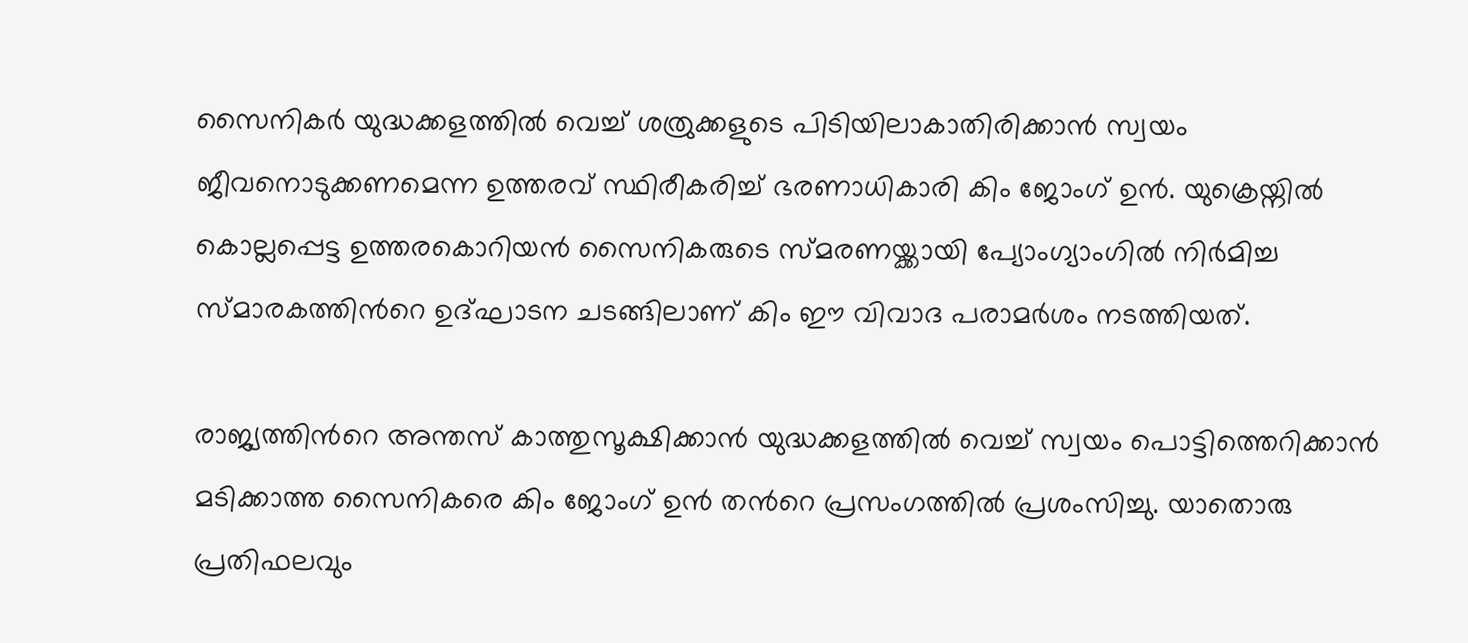സൈനികർ യുദ്ധക്കളത്തിൽ വെച്ച് ശത്രുക്കളുടെ പിടിയിലാകാതിരിക്കാൻ സ്വയം ജീവനൊടുക്കണമെന്ന ഉത്തരവ് സ്ഥിരീകരിച്ച് ഭരണാധികാരി കിം ജോംഗ് ഉൻ. യുക്രെയ്നിൽ കൊല്ലപ്പെട്ട ഉത്തരകൊറിയൻ സൈനികരുടെ സ്മരണയ്ക്കായി പ്യോംഗ്യാംഗിൽ നിർമിച്ച സ്മാരകത്തിൻറെ ഉദ്ഘാടന ചടങ്ങിലാണ് കിം ഈ വിവാദ പരാമർശം നടത്തിയത്.

രാജ്യത്തിൻറെ അന്തസ് കാത്തുസൂക്ഷിക്കാൻ യുദ്ധക്കളത്തിൽ വെച്ച് സ്വയം പൊട്ടിത്തെറിക്കാൻ മടിക്കാത്ത സൈനികരെ കിം ജോംഗ് ഉൻ തൻറെ പ്രസംഗത്തിൽ പ്രശംസിച്ചു. യാതൊരു പ്രതിഫലവും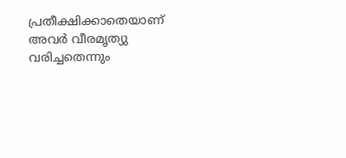പ്രതീക്ഷിക്കാതെയാണ് അവർ വീരമൃത്യു വരിച്ചതെന്നും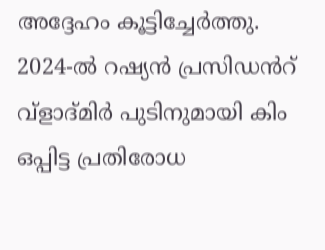അദ്ദേഹം കൂട്ടിച്ചേർത്തു.
2024-ൽ റഷ്യൻ പ്രസിഡൻറ് വ്ളാദ്‌മിർ പുടിനുമായി കിം ഒപ്പിട്ട പ്രതിരോധ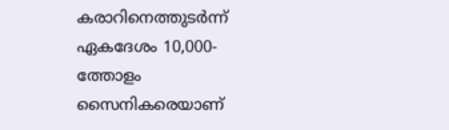കരാറിനെത്തുടർന്ന് ഏകദേശം 10,000-ത്തോളം സൈനികരെയാണ്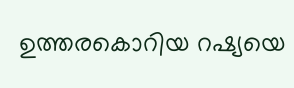ഉത്തരകൊറിയ റഷ്യയെ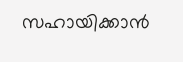സഹായിക്കാൻ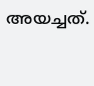അയച്ചത്.